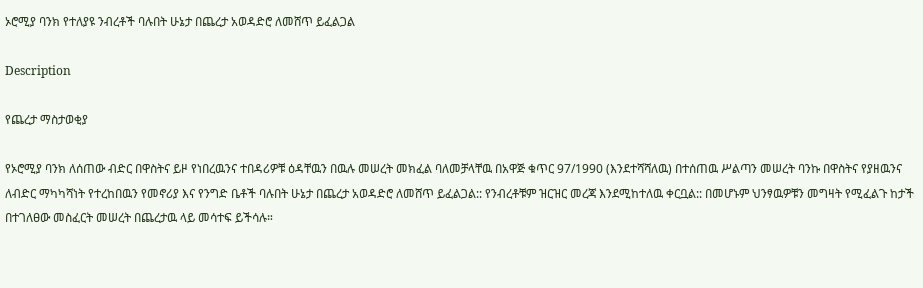ኦሮሚያ ባንክ የተለያዩ ንብረቶች ባሉበት ሁኔታ በጨረታ አወዳድሮ ለመሸጥ ይፈልጋል

Description

የጨረታ ማስታወቂያ

የኦሮሚያ ባንክ ለሰጠው ብድር በዋስትና ይዞ የነበረዉንና ተበዳሪዎቹ ዕዳቸዉን በዉሉ መሠረት መክፈል ባለመቻላቸዉ በአዋጅ ቁጥር 97/1990 (እንደተሻሻለዉ) በተሰጠዉ ሥልጣን መሠረት ባንኩ በዋስትና የያዘዉንና ለብድር ማካካሻነት የተረከበዉን የመኖሪያ እና የንግድ ቤቶች ባሉበት ሁኔታ በጨረታ አወዳድሮ ለመሸጥ ይፈልጋል:: የንብረቶቹም ዝርዝር መረጃ እንደሚከተለዉ ቀርቧል:: በመሆኑም ህንፃዉዎቹን መግዛት የሚፈልጉ ከታች በተገለፀው መስፈርት መሠረት በጨረታዉ ላይ መሳተፍ ይችሳሉ።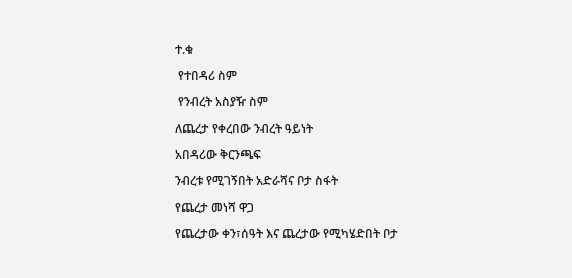ተ.ቁ

 የተበዳሪ ስም

 የንብረት አስያዥ ስም

ለጨረታ የቀረበው ንብረት ዓይነት

አበዳሪው ቅርንጫፍ

ንብረቱ የሚገኝበት አድራሻና ቦታ ስፋት

የጨረታ መነሻ ዋጋ

የጨረታው ቀን፣ሰዓት እና ጨረታው የሚካሄድበት ቦታ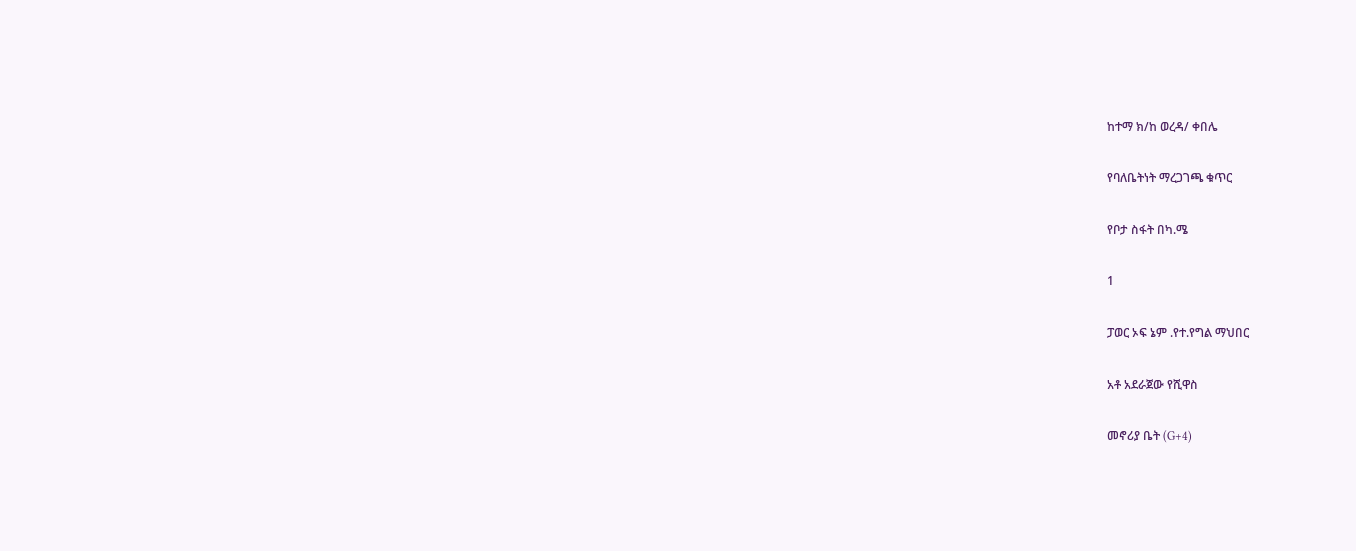ከተማ ክ/ከ ወረዳ/ ቀበሌ

የባለቤትነት ማረጋገጫ ቁጥር

የቦታ ስፋት በካ.ሜ

1

ፓወር ኦፍ ኔም .የተ.የግል ማህበር

አቶ አደራጀው የሺዋስ

መኖሪያ ቤት (G+4)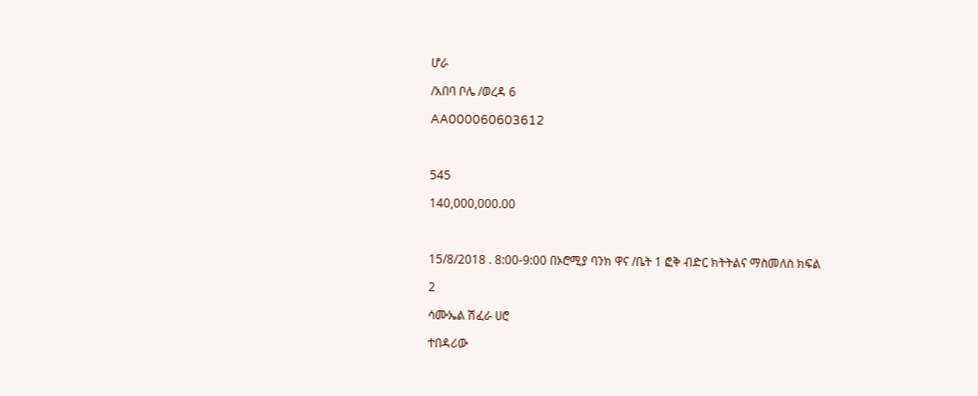ሆራ

/አበባ ቦሌ /ወረዳ 6

AA000060603612



545

140,000,000.00



15/8/2018 . 8:00-9:00 በኦሮሚያ ባንክ ዋና /ቤት 1 ፎቅ ብድር ክትትልና ማስመለስ ክፍል

2

ሳሙኤል ሽፈራ ሀሮ

ተበዳሪው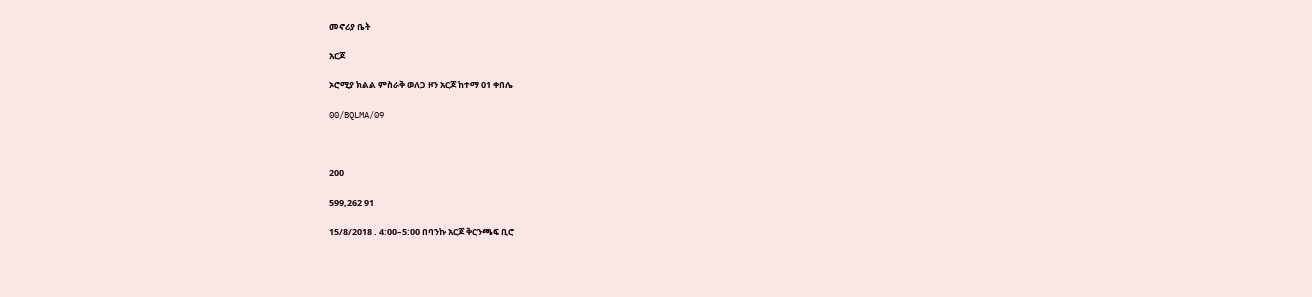መኖሪያ ቤት

አርጆ

ኦሮሚያ ክልል ምስራቅ ወለጋ ዞን አርጆ ከተማ 01 ቀበሌ

00/BQLMA/09



200

599,262 91

15/8/2018 . 4:00–5:00 በባንኩ አርጆ ቅርንጫፍ ቢሮ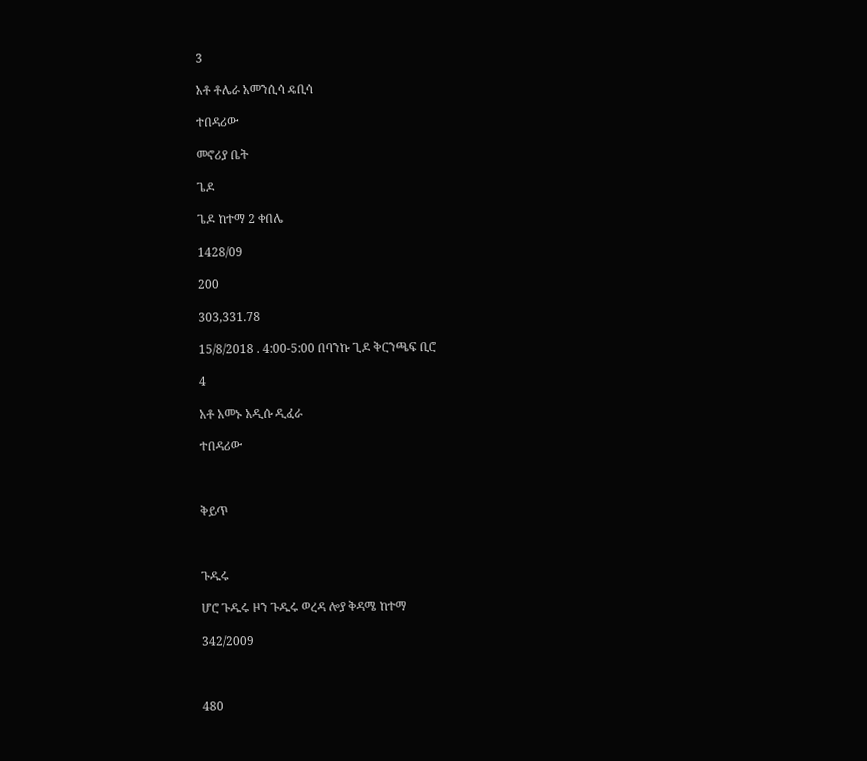3

አቶ ቶሌራ አመንሲሳ ዴቢሳ

ተበዳሪው

መኖሪያ ቤት

ጌዶ

ጌዶ ከተማ 2 ቀበሌ

1428/09

200

303,331.78

15/8/2018 . 4:00-5:00 በባንኩ ጊዶ ቅርንጫፍ ቢሮ

4

አቶ አመኑ አዲሱ ዲፈራ

ተበዳሪው



ቅይጥ



ጉዱሩ

ሆሮ ጉዱሩ ዞን ጉዱሩ ወረዳ ሎያ ቅዳሜ ከተማ

342/2009



480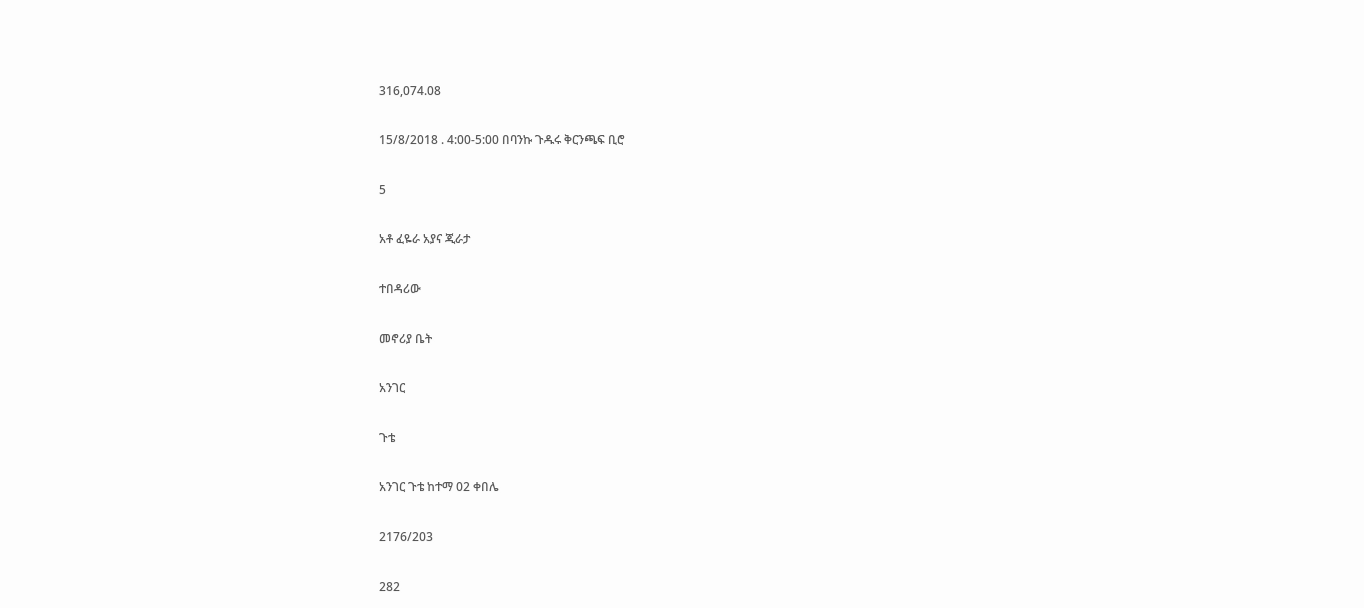316,074.08

15/8/2018 . 4:00-5:00 በባንኩ ጉዱሩ ቅርንጫፍ ቢሮ

5

አቶ ፈዬራ አያና ጂራታ

ተበዳሪው

መኖሪያ ቤት

አንገር

ጉቴ

አንገር ጉቴ ከተማ 02 ቀበሌ

2176/203

282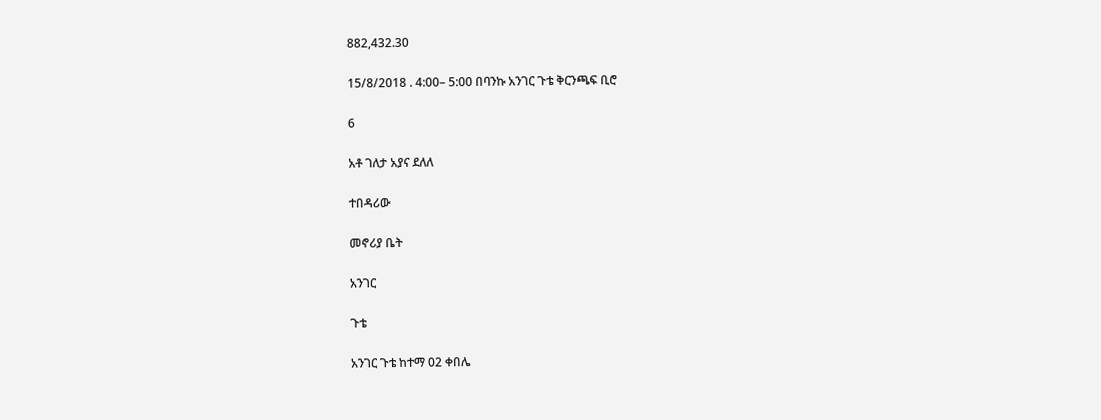882,432.30

15/8/2018 . 4:00– 5:00 በባንኩ አንገር ጉቴ ቅርንጫፍ ቢሮ

6

አቶ ገለታ አያና ደለለ

ተበዳሪው

መኖሪያ ቤት

አንገር

ጉቴ

አንገር ጉቴ ከተማ 02 ቀበሌ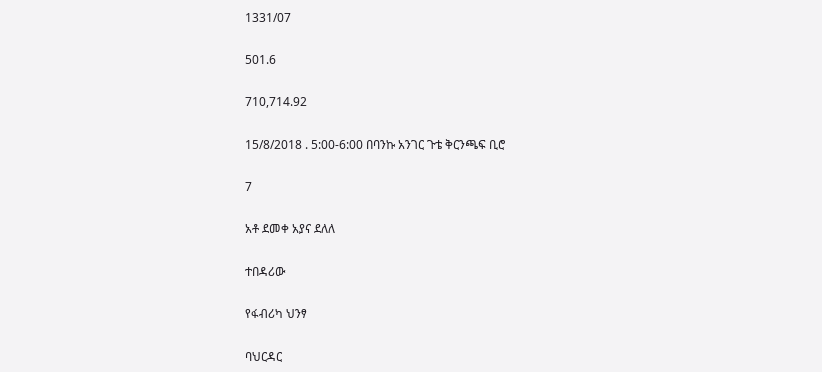1331/07

501.6

710,714.92

15/8/2018 . 5:00-6:00 በባንኩ አንገር ጉቴ ቅርንጫፍ ቢሮ

7

አቶ ደመቀ አያና ደለለ

ተበዳሪው

የፋብሪካ ህንፃ

ባህርዳር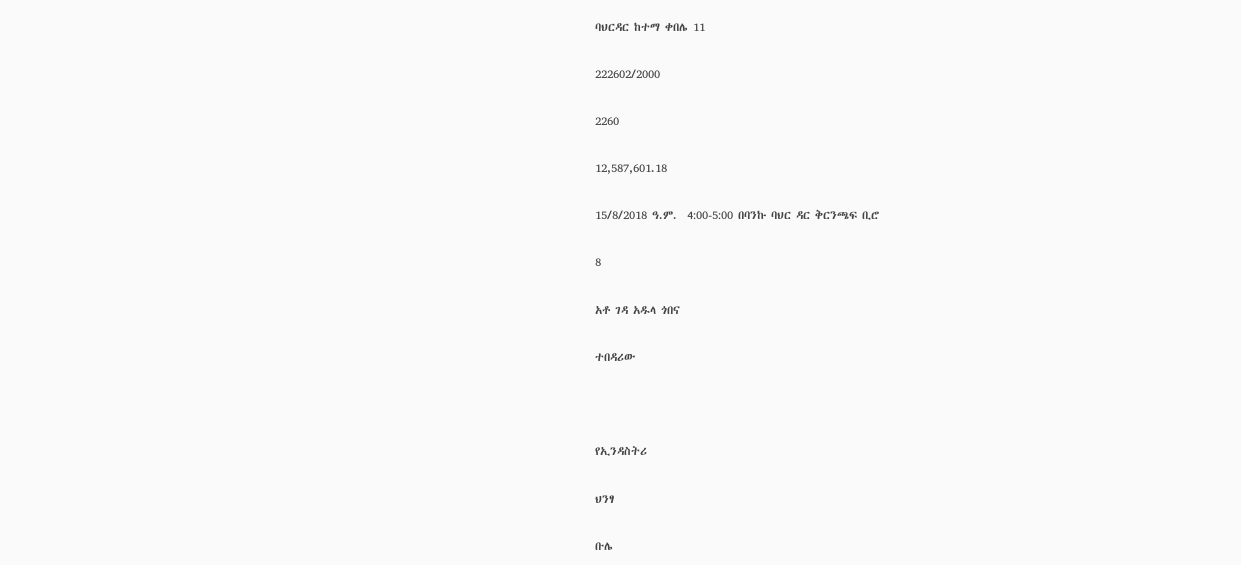ባህርዳር ከተማ ቀበሌ 11

222602/2000

2260

12,587,601.18

15/8/2018 ዓ.ም.  4:00-5:00 በባንኩ ባህር ዳር ቅርንጫፍ ቢሮ

8

አቶ ገዳ አዱላ ጎበና

ተበዳሪው



የኢንዳስትሪ

ህንፃ

ቡሌ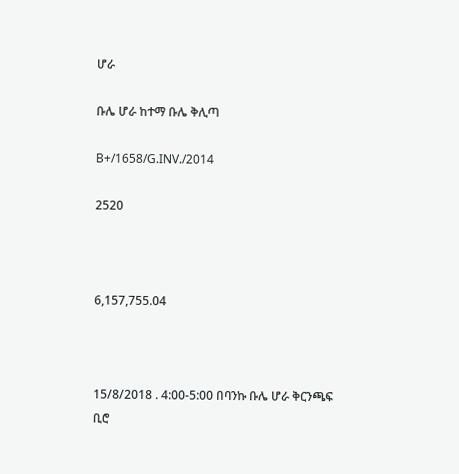ሆራ

ቡሌ ሆራ ከተማ ቡሌ ቅሊጣ

B+/1658/G.INV./2014

2520



6,157,755.04



15/8/2018 . 4:00-5:00 በባንኩ ቡሌ ሆራ ቅርንጫፍ ቢሮ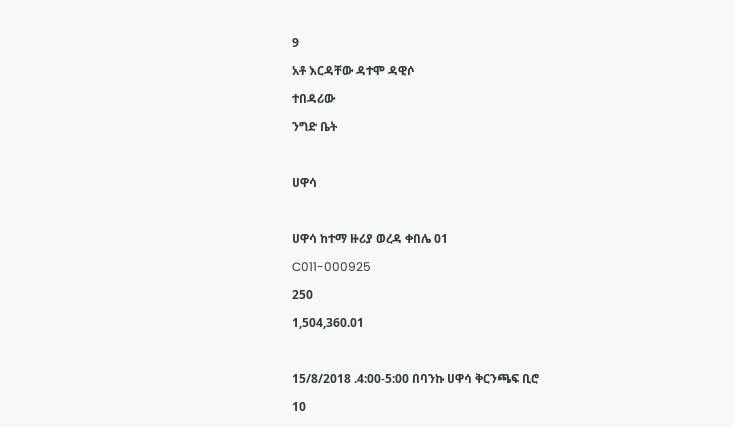9

አቶ እርዳቸው ዳተሞ ዳዊሶ

ተበዳሪው

ንግድ ቤት



ሀዋሳ



ሀዋሳ ከተማ ዙሪያ ወረዳ ቀበሌ 01

C011-000925

250

1,504,360.01



15/8/2018 .4:00-5:00 በባንኩ ሀዋሳ ቅርንጫፍ ቢሮ

10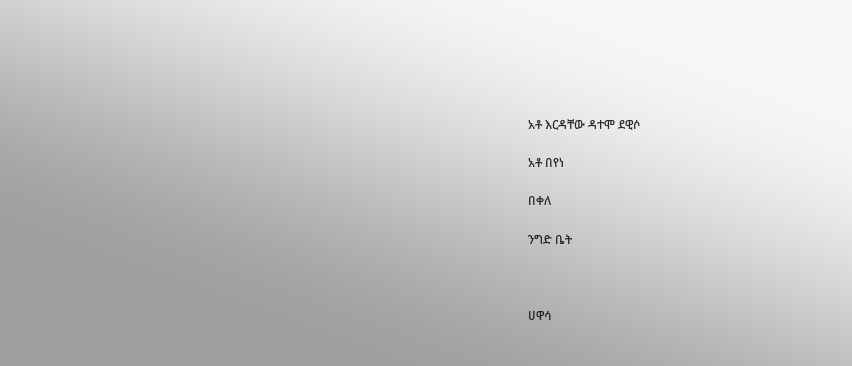አቶ እርዳቸው ዳተሞ ደዊሶ

አቶ በየነ

በቀለ

ንግድ ቤት



ሀዋሳ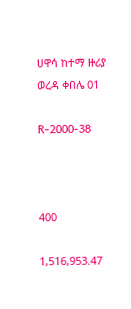ሀዋሳ ከተማ ዙሪያ ወረዳ ቀበሌ 01

R-2000-38



400

1,516,953.47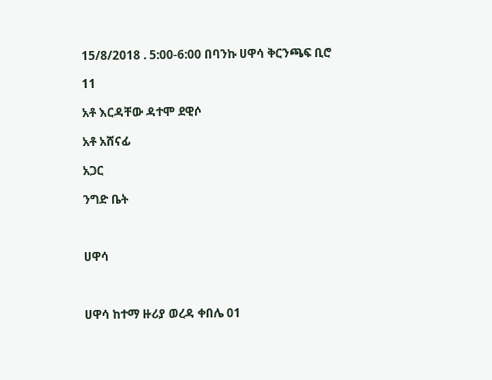15/8/2018 . 5:00-6:00 በባንኩ ሀዋሳ ቅርንጫፍ ቢሮ

11

አቶ እርዳቸው ዳተሞ ደዊሶ

አቶ አሸናፊ

አጋር

ንግድ ቤት



ሀዋሳ



ሀዋሳ ከተማ ዙሪያ ወረዳ ቀበሌ 01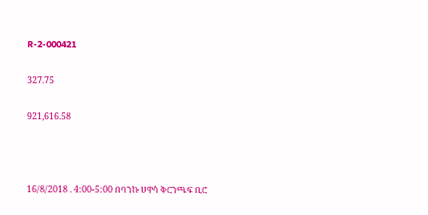R-2-000421

327.75

921,616.58



16/8/2018 . 4:00-5:00 በባንኩ ሀዋሳ ቅርንጫፍ ቢሮ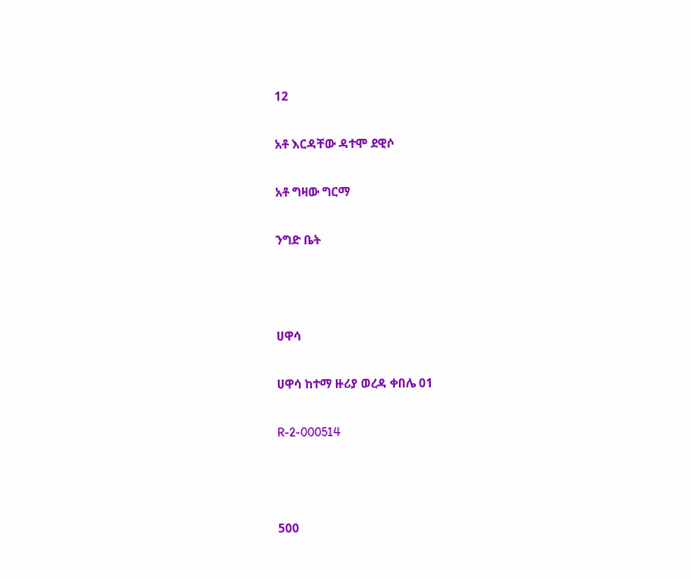12

አቶ እርዳቸው ዳተሞ ደዊሶ

አቶ ግዛው ግርማ

ንግድ ቤት



ሀዋሳ

ሀዋሳ ከተማ ዙሪያ ወረዳ ቀበሌ 01

R-2-000514



500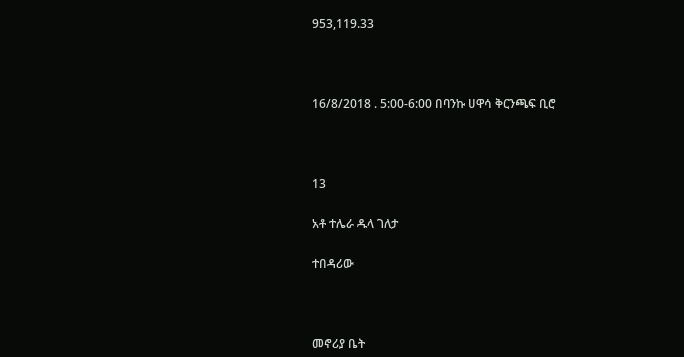953,119.33



16/8/2018 . 5:00-6:00 በባንኩ ሀዋሳ ቅርንጫፍ ቢሮ



13

አቶ ተሌራ ዱላ ገለታ

ተበዳሪው



መኖሪያ ቤት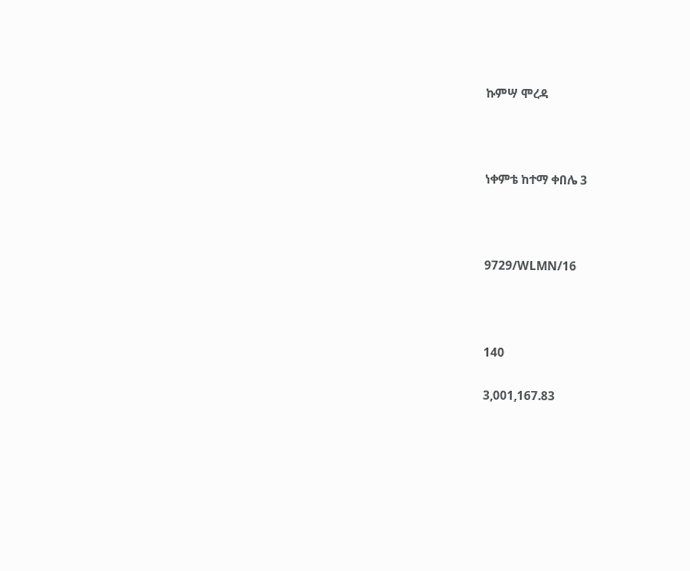ኩምሣ ሞረዳ



ነቀምቴ ከተማ ቀበሌ 3



9729/WLMN/16



140

3,001,167.83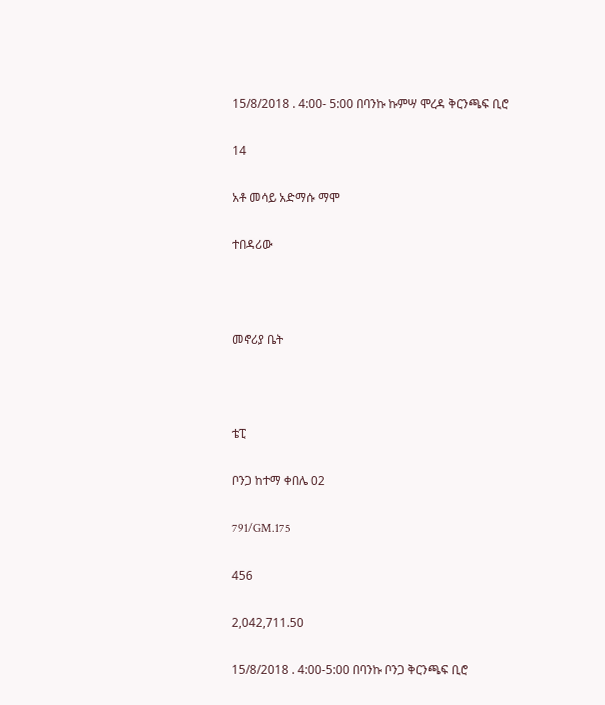15/8/2018 . 4:00- 5:00 በባንኩ ኩምሣ ሞረዳ ቅርንጫፍ ቢሮ

14

አቶ መሳይ አድማሱ ማሞ

ተበዳሪው



መኖሪያ ቤት



ቴፒ

ቦንጋ ከተማ ቀበሌ 02

791/GM.175

456

2,042,711.50

15/8/2018 . 4:00-5:00 በባንኩ ቦንጋ ቅርንጫፍ ቢሮ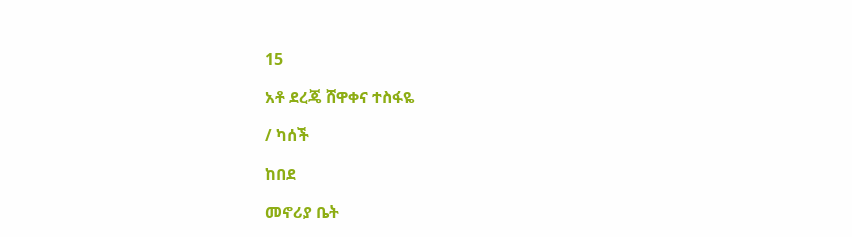15

አቶ ደረጄ ሸዋቀና ተስፋዬ

/ ካሰች

ከበደ

መኖሪያ ቤት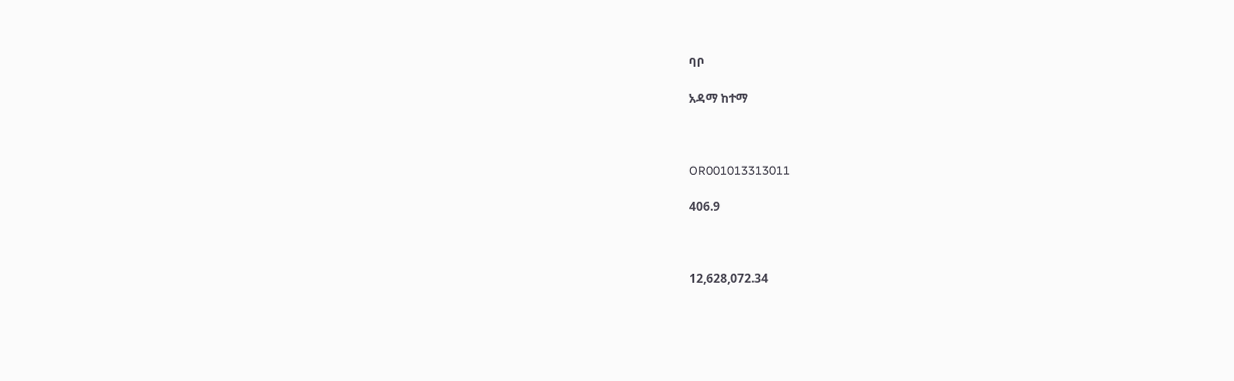ባቦ

አዳማ ከተማ



OR001013313011

406.9



12,628,072.34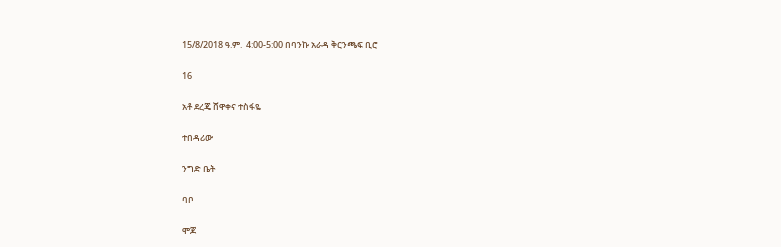15/8/2018 ዓ.ም.  4:00-5:00 በባንኩ አራዳ ቅርንጫፍ ቢሮ

16

አቶ ደረጄ ሸዋቀና ተስፋዬ

ተበዳሪው

ንግድ ቤት

ባቦ

ሞጆ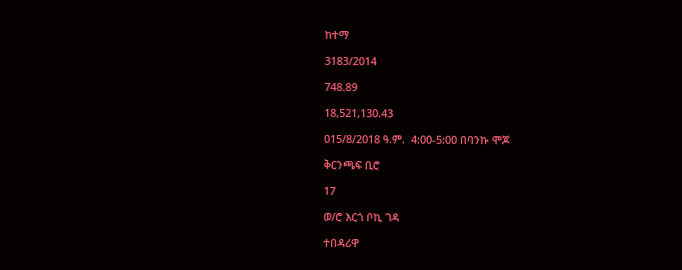ከተማ

3183/2014

748.89

18,521,130.43

015/8/2018 ዓ.ም.  4:00-5:00 በባንኩ ሞጆ

ቅርንጫፍ ቢሮ

17

ወ/ሮ እርጎ ቦኪ ገዳ

ተበዳሪዋ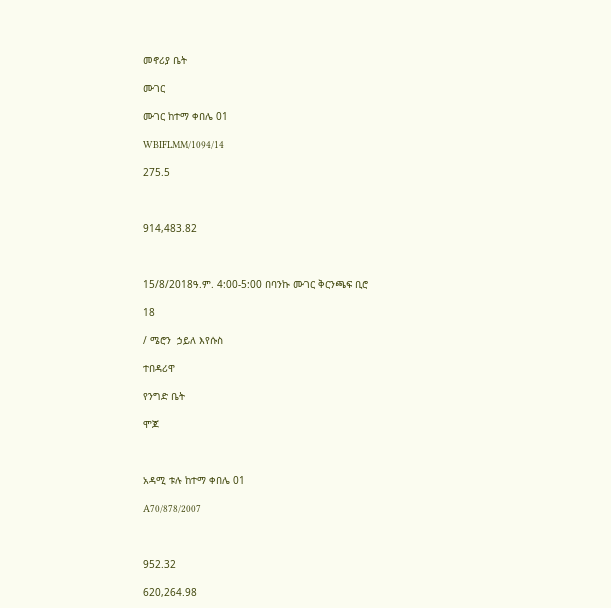መኖሪያ ቤት

ሙገር

ሙገር ከተማ ቀበሌ 01

WBIFLMM/1094/14

275.5



914,483.82



15/8/2018ዓ.ም. 4:00-5:00 በባንኩ ሙገር ቅርንጫፍ ቢሮ

18

/ ሜሮን  ኃይለ እየሱስ

ተበዳሪዋ

የንግድ ቤት

ሞጆ



አዳሚ ቱሉ ከተማ ቀበሌ 01

A70/878/2007



952.32

620,264.98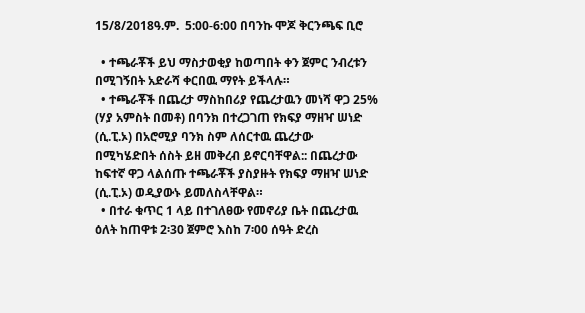15/8/2018ዓ.ም.  5:00-6:00 በባንኩ ሞጆ ቅርንጫፍ ቢሮ

  • ተጫራቾች ይህ ማስታወቂያ ከወጣበት ቀን ጀምር ንብረቱን በሚገኝበት አድራሻ ቀርበዉ ማየት ይችላሉ።
  • ተጫራቾች በጨረታ ማስከበሪያ የጨረታዉን መነሻ ዋጋ 25% (ሃያ አምስት በመቶ) በባንክ በተረጋገጠ የክፍያ ማዘዣ ሠነድ (ሲ.ፒ.ኦ) በአሮሚያ ባንክ ስም ለሰርተዉ ጨረታው  በሚካሄድበት ሰስት ይዘ መቅረብ ይኖርባቸዋል:: በጨረታው ከፍተኛ ዋጋ ላልሰጡ ተጫራቾች ያስያዙት የክፍያ ማዘዣ ሠነድ (ሲ.ፒ.ኦ) ወዲያውኑ ይመለስላቸዋል።
  • በተራ ቁጥር 1 ላይ በተገለፀው የመኖሪያ ቤት በጨረታዉ ዕለት ከጠዋቱ 2፡30 ጀምሮ እስከ 7፡00 ሰዓት ድረስ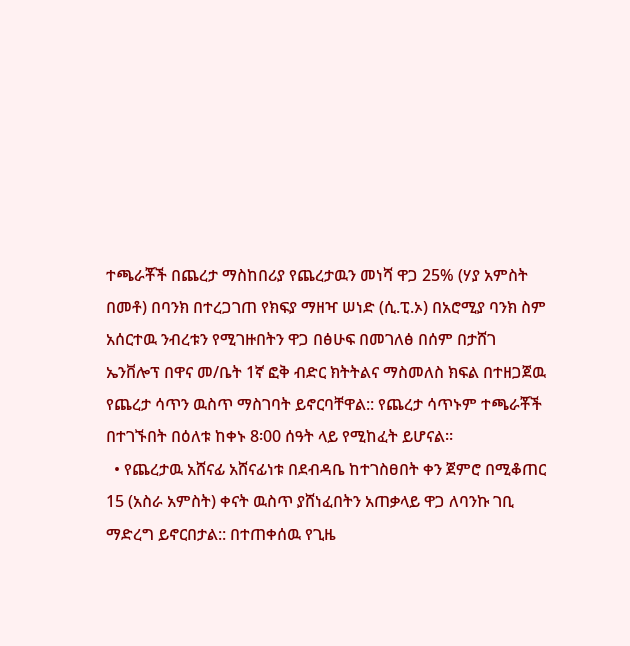ተጫራቾች በጨረታ ማስከበሪያ የጨረታዉን መነሻ ዋጋ 25% (ሃያ አምስት በመቶ) በባንክ በተረጋገጠ የክፍያ ማዘዣ ሠነድ (ሲ.ፒ.ኦ) በአሮሚያ ባንክ ስም አሰርተዉ ንብረቱን የሚገዙበትን ዋጋ በፅሁፍ በመገለፅ በሰም በታሸገ ኤንቨሎፕ በዋና መ/ቤት 1ኛ ፎቅ ብድር ክትትልና ማስመለስ ክፍል በተዘጋጀዉ የጨረታ ሳጥን ዉስጥ ማስገባት ይኖርባቸዋል:: የጨረታ ሳጥኑም ተጫራቾች በተገኙበት በዕለቱ ከቀኑ 8፡00 ሰዓት ላይ የሚከፈት ይሆናል።
  • የጨረታዉ አሸናፊ አሸናፊነቱ በደብዳቤ ከተገስፀበት ቀን ጀምሮ በሚቆጠር 15 (አስራ አምስት) ቀናት ዉስጥ ያሸነፈበትን አጠቃላይ ዋጋ ለባንኩ ገቢ ማድረግ ይኖርበታል:: በተጠቀሰዉ የጊዜ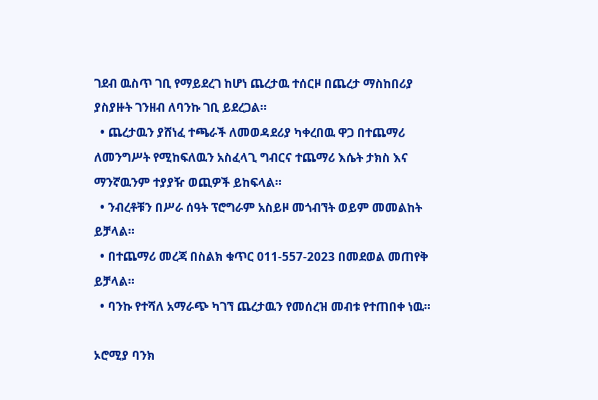ገደብ ዉስጥ ገቢ የማይደረገ ከሆነ ጨረታዉ ተሰርዞ በጨረታ ማስከበሪያ ያስያዙት ገንዘብ ለባንኩ ገቢ ይደረጋል።
  • ጨረታዉን ያሸነፈ ተጫራች ለመወዳደሪያ ካቀረበዉ ዋጋ በተጨማሪ ለመንግሥት የሚከፍለዉን አስፈላጊ ግብርና ተጨማሪ እሴት ታክስ እና ማንኛዉንም ተያያዥ ወጪዎች ይከፍላል።
  • ንብረቶቹን በሥራ ሰዓት ፕሮግራም አስይዞ መጎብኘት ወይም መመልከት ይቻላል።
  • በተጨማሪ መረጃ በስልክ ቁጥር 011-557-2023 በመደወል መጠየቅ ይቻላል።
  • ባንኩ የተሻለ አማራጭ ካገኘ ጨረታዉን የመሰረዝ መብቱ የተጠበቀ ነዉ።

ኦሮሚያ ባንክ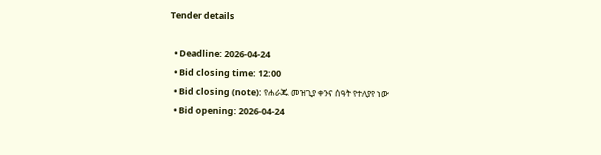Tender details

  • Deadline: 2026-04-24
  • Bid closing time: 12:00
  • Bid closing (note): የሐራጁ መዝጊያ ቀንና ሰዓት የተለያየ ነው
  • Bid opening: 2026-04-24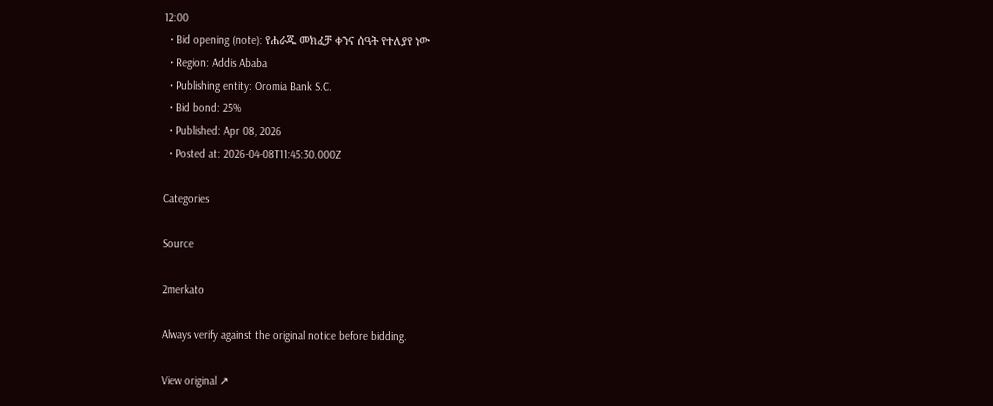12:00
  • Bid opening (note): የሐራጁ መክፈቻ ቀንና ሰዓት የተለያየ ነው
  • Region: Addis Ababa
  • Publishing entity: Oromia Bank S.C.
  • Bid bond: 25%
  • Published: Apr 08, 2026
  • Posted at: 2026-04-08T11:45:30.000Z

Categories

Source

2merkato

Always verify against the original notice before bidding.

View original ↗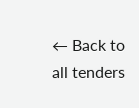← Back to all tenders